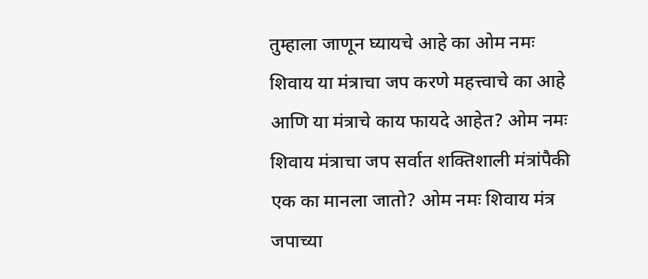तुम्हाला जाणून घ्यायचे आहे का ओम नमः शिवाय या मंत्राचा जप करणे महत्त्वाचे का आहे आणि या मंत्राचे काय फायदे आहेत? ओम नमः शिवाय मंत्राचा जप सर्वात शक्तिशाली मंत्रांपैकी एक का मानला जातो? ओम नमः शिवाय मंत्र जपाच्या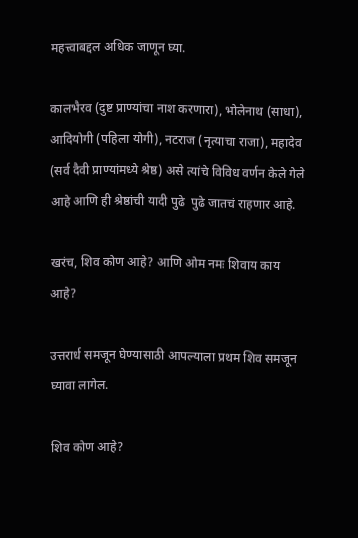महत्त्वाबद्दल अधिक जाणून घ्या.

कालभैरव (दुष्ट प्राण्यांचा नाश करणारा), भोलेनाथ (साधा), आदियोगी (पहिला योगी), नटराज (नृत्याचा राजा), महादेव (सर्व दैवी प्राण्यांमध्ये श्रेष्ठ) असे त्यांचे विविध वर्णन केले गेले आहे आणि ही श्रेष्ठांची यादी पुढे  पुढे जातचं राहणार आहे.

खरंच, शिव कोण आहे? आणि ओम नमः शिवाय काय आहे?

उत्तरार्ध समजून घेण्यासाठी आपल्याला प्रथम शिव समजून घ्यावा लागेल.

शिव कोण आहे?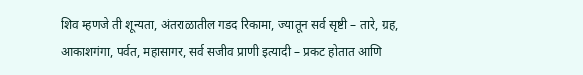शिव म्हणजे ती शून्यता, अंतराळातील गडद रिकामा, ज्यातून सर्व सृष्टी – तारे, ग्रह, आकाशगंगा, पर्वत, महासागर, सर्व सजीव प्राणी इत्यादी – प्रकट होतात आणि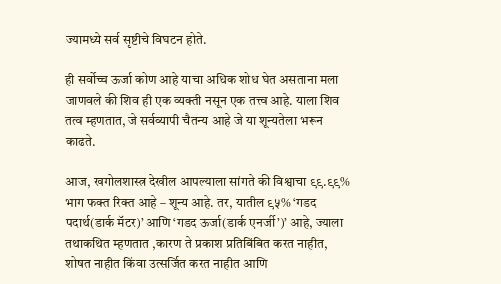ज्यामध्ये सर्व सृष्टीचे विघटन होते.

ही सर्वोच्च ऊर्जा कोण आहे याचा अधिक शोध घेत असताना मला जाणवले की शिव ही एक व्यक्ती नसून एक तत्त्व आहे. याला शिव तत्व म्हणतात, जे सर्वव्यापी चैतन्य आहे जे या शून्यतेला भरून काढते.

आज, खगोलशास्त्र देखील आपल्याला सांगते की विश्वाचा ९९.९९% भाग फक्त रिक्त आहे – शून्य आहे. तर, यातील ९५% ‘गडद पदार्थ(डार्क मॅटर)’ आणि ‘गडद ऊर्जा(डार्क एनर्जी’)’ आहे, ज्याला तथाकथित म्हणतात ,कारण ते प्रकाश प्रतिबिंबित करत नाहीत, शोषत नाहीत किंवा उत्सर्जित करत नाहीत आणि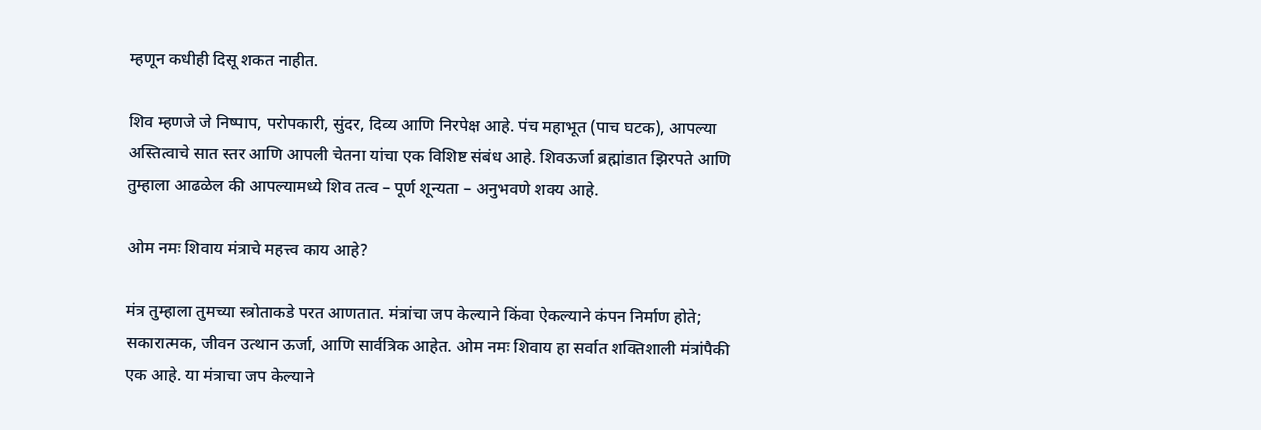म्हणून कधीही दिसू शकत नाहीत.

शिव म्हणजे जे निष्पाप, परोपकारी, सुंदर, दिव्य आणि निरपेक्ष आहे. पंच महाभूत (पाच घटक), आपल्या अस्तित्वाचे सात स्तर आणि आपली चेतना यांचा एक विशिष्ट संबंध आहे. शिवऊर्जा ब्रह्मांडात झिरपते आणि तुम्हाला आढळेल की आपल्यामध्ये शिव तत्व – पूर्ण शून्यता – अनुभवणे शक्य आहे.

ओम नमः शिवाय मंत्राचे महत्त्व काय आहे?

मंत्र तुम्हाला तुमच्या स्त्रोताकडे परत आणतात. मंत्रांचा जप केल्याने किंवा ऐकल्याने कंपन निर्माण होते; सकारात्मक, जीवन उत्थान ऊर्जा, आणि सार्वत्रिक आहेत. ओम नमः शिवाय हा सर्वात शक्तिशाली मंत्रांपैकी एक आहे. या मंत्राचा जप केल्याने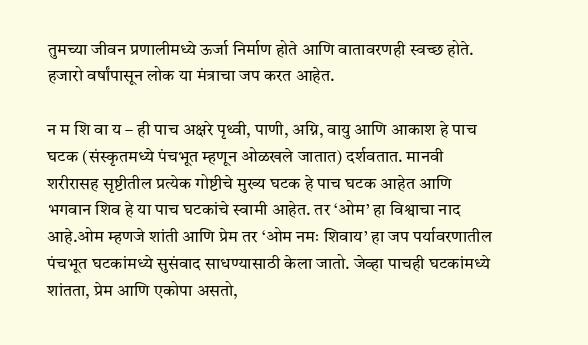तुमच्या जीवन प्रणालीमध्ये ऊर्जा निर्माण होते आणि वातावरणही स्वच्छ होते. हजारो वर्षांपासून लोक या मंत्राचा जप करत आहेत.

न म शि वा य – ही पाच अक्षरे पृथ्वी, पाणी, अग्नि, वायु आणि आकाश हे पाच घटक (संस्कृतमध्ये पंचभूत म्हणून ओळखले जातात) दर्शवतात. मानवी शरीरासह सृष्टीतील प्रत्येक गोष्टीचे मुख्य घटक हे पाच घटक आहेत आणि भगवान शिव हे या पाच घटकांचे स्वामी आहेत. तर ‘ओम’ हा विश्वाचा नाद आहे.ओम म्हणजे शांती आणि प्रेम तर ‘ओम नमः शिवाय’ हा जप पर्यावरणातील पंचभूत घटकांमध्ये सुसंवाद साधण्यासाठी केला जातो. जेव्हा पाचही घटकांमध्ये शांतता, प्रेम आणि एकोपा असतो,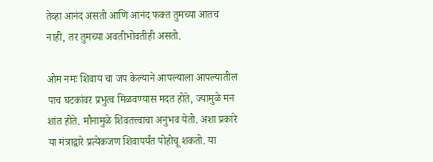तेव्हा आनंद असतो आणि आनंद फक्त तुमच्या आतच नाही, तर तुमच्या अवतीभोवतीही असतो.

ओम नमः शिवाय चा जप केल्याने आपल्याला आपल्यातील पाच घटकांवर प्रभुत्व मिळवण्यास मदत होते, ज्यामुळे मन शांत होते. मौनामुळे शिवतत्त्वाचा अनुभव येतो. अशा प्रकारे या मंत्राद्वारे प्रत्येकजण शिवापर्यंत पोहोचू शकतो. या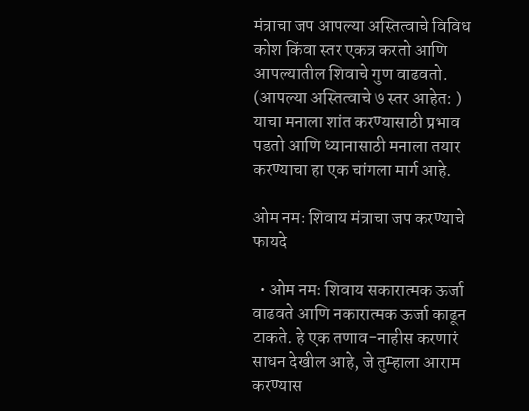मंत्राचा जप आपल्या अस्तित्वाचे विविध कोश किंवा स्तर एकत्र करतो आणि आपल्यातील शिवाचे गुण वाढवतो. (आपल्या अस्तित्वाचे ७ स्तर आहेत: ) याचा मनाला शांत करण्यासाठी प्रभाव पडतो आणि ध्यानासाठी मनाला तयार करण्याचा हा एक चांगला मार्ग आहे.

ओम नमः शिवाय मंत्राचा जप करण्याचे फायदे

  • ओम नमः शिवाय सकारात्मक ऊर्जा वाढवते आणि नकारात्मक ऊर्जा काढून टाकते. हे एक तणाव-नाहीस करणारं साधन देखील आहे, जे तुम्हाला आराम करण्यास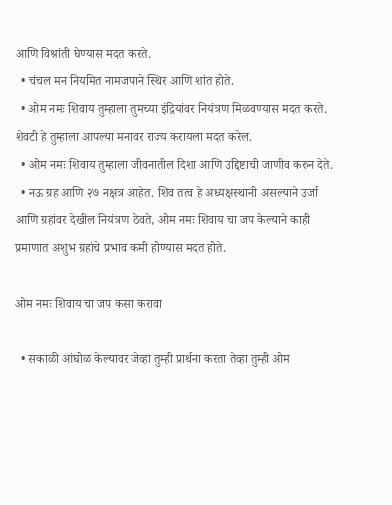आणि विश्रांती घेण्यास मदत करते.
  • चंचल मन नियमित नामजपाने स्थिर आणि शांत होते.
  • ओम नमः शिवाय तुम्हाला तुमच्या इंद्रियांवर नियंत्रण मिळवण्यास मदत करते. शेवटी हे तुम्हाला आपल्या मनावर राज्य करायला मदत करेल.
  • ओम नमः शिवाय तुम्हाला जीवनातील दिशा आणि उद्दिष्टाची जाणीव करुन देते.
  • नऊ ग्रह आणि २७ नक्षत्र आहेत. शिव तत्व हे अध्यक्षस्थानी असल्याने उर्जा आणि ग्रहांवर देखील नियंत्रण ठेवते, ओम नमः शिवाय चा जप केल्याने काही प्रमाणात अशुभ ग्रहांचे प्रभाव कमी होण्यास मदत होते.

ओम नमः शिवाय चा जप कसा करावा

  • सकाळी आंघोळ केल्यावर जेव्हा तुम्ही प्रार्थना करता तेव्हा तुम्ही ओम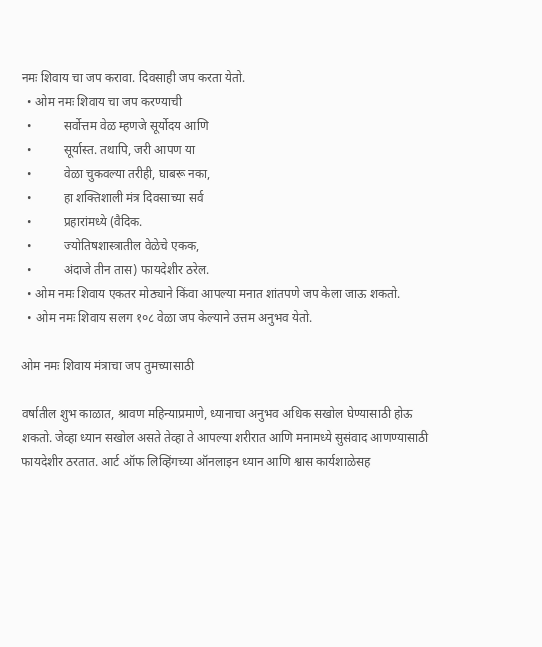नमः शिवाय चा जप करावा. दिवसाही जप करता येतो.
  • ओम नमः शिवाय चा जप करण्याची
  •          सर्वोत्तम वेळ म्हणजे सूर्योदय आणि
  •          सूर्यास्त. तथापि, जरी आपण या
  •          वेळा चुकवल्या तरीही, घाबरू नका,
  •          हा शक्तिशाली मंत्र दिवसाच्या सर्व
  •          प्रहारांमध्ये (वैदिक.
  •          ज्योतिषशास्त्रातील वेळेचे एकक,
  •          अंदाजे तीन तास) फायदेशीर ठरेल.
  • ओम नमः शिवाय एकतर मोठ्याने किंवा आपल्या मनात शांतपणे जप केला जाऊ शकतो.
  • ओम नमः शिवाय सलग १०८ वेळा जप केल्याने उत्तम अनुभव येतो.

ओम नमः शिवाय मंत्राचा जप तुमच्यासाठी

वर्षातील शुभ काळात, श्रावण महिन्याप्रमाणे, ध्यानाचा अनुभव अधिक सखोल घेण्यासाठी होऊ शकतो. जेव्हा ध्यान सखोल असते तेव्हा ते आपल्या शरीरात आणि मनामध्ये सुसंवाद आणण्यासाठी फायदेशीर ठरतात. आर्ट ऑफ लिव्हिंगच्या ऑनलाइन ध्यान आणि श्वास कार्यशाळेसह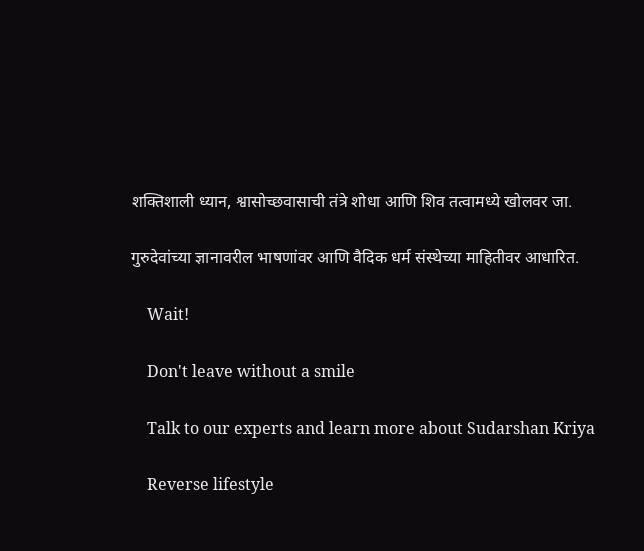शक्तिशाली ध्यान, श्वासोच्छवासाची तंत्रे शोधा आणि शिव तत्वामध्ये खोलवर जा.

गुरुदेवांच्या ज्ञानावरील भाषणांवर आणि वैदिक धर्म संस्थेच्या माहितीवर आधारित.

    Wait!

    Don't leave without a smile

    Talk to our experts and learn more about Sudarshan Kriya

    Reverse lifestyle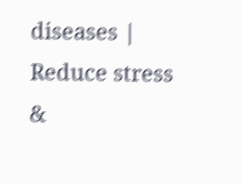diseases | Reduce stress &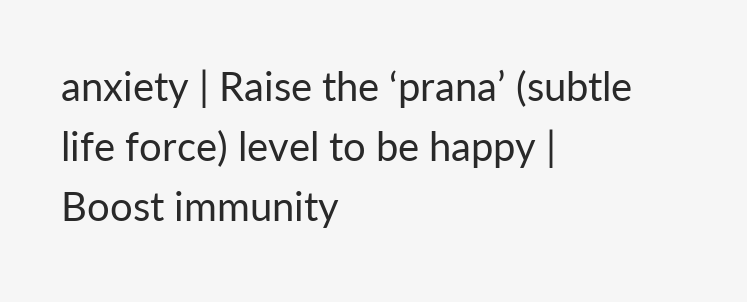anxiety | Raise the ‘prana’ (subtle life force) level to be happy | Boost immunity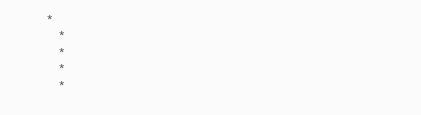*
    *
    *
    *
    *